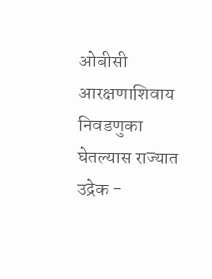ओबीसी आरक्षणाशिवाय निवडणुका घेतल्यास राज्यात उद्रेक -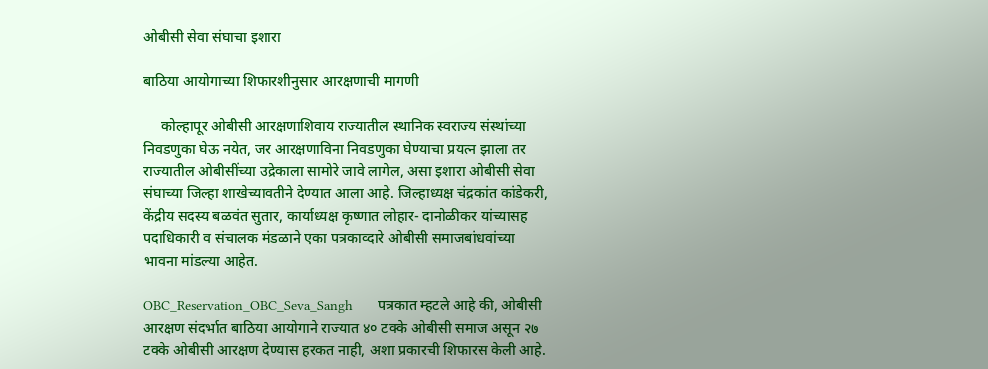ओबीसी सेवा संघाचा इशारा

बाठिया आयोगाच्या शिफारशीनुसार आरक्षणाची मागणी

     कोल्हापूर ओबीसी आरक्षणाशिवाय राज्यातील स्थानिक स्वराज्य संस्थांच्या निवडणुका घेऊ नयेत, जर आरक्षणाविना निवडणुका घेण्याचा प्रयत्न झाला तर राज्यातील ओबीसींच्या उद्रेकाला सामोरे जावे लागेल, असा इशारा ओबीसी सेवा संघाच्या जिल्हा शाखेच्यावतीने देण्यात आला आहे. जिल्हाध्यक्ष चंद्रकांत कांडेकरी, केंद्रीय सदस्य बळवंत सुतार, कार्याध्यक्ष कृष्णात लोहार- दानोळीकर यांच्यासह पदाधिकारी व संचालक मंडळाने एका पत्रकाव्दारे ओबीसी समाजबांधवांच्या भावना मांडल्या आहेत.

OBC_Reservation_OBC_Seva_Sangh      पत्रकात म्हटले आहे की, ओबीसी आरक्षण संदर्भात बाठिया आयोगाने राज्यात ४० टक्के ओबीसी समाज असून २७ टक्के ओबीसी आरक्षण देण्यास हरकत नाही, अशा प्रकारची शिफारस केली आहे.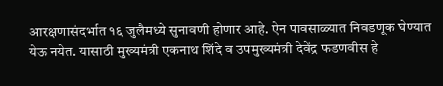आरक्षणासंदर्भात १६ जुलैमध्ये सुनावणी होणार आहे. ऐन पावसाळ्यात निवडणूक घेण्यात येऊ नयेत. यासाठी मुख्यमंत्री एकनाथ शिंदे व उपमुख्यमंत्री देवेंद्र फडणवीस हे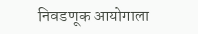निवडणूक आयोगाला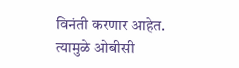विनंती करणार आहेत. त्यामुळे ओबीसी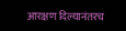आरक्षण दिल्यानंतरच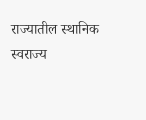राज्यातील स्थानिक स्वराज्य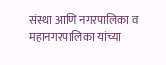संस्था आणि नगरपालिका व महानगरपालिका यांच्या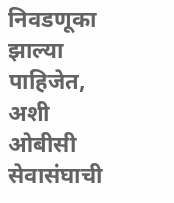निवडणूका झाल्या पाहिजेत, अशी ओबीसी सेवासंघाची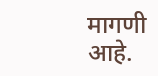मागणी आहे.